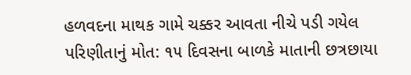હળવદના માથક ગામે ચક્કર આવતા નીચે પડી ગયેલ પરિણીતાનું મોત: ૧૫ દિવસના બાળકે માતાની છત્રછાયા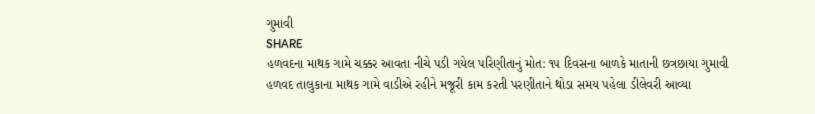ગુમાવી
SHARE
હળવદના માથક ગામે ચક્કર આવતા નીચે પડી ગયેલ પરિણીતાનું મોત: ૧૫ દિવસના બાળકે માતાની છત્રછાયા ગુમાવી
હળવદ તાલુકાના માથક ગામે વાડીએ રહીને મજૂરી કામ કરતી પરણીતાને થોડા સમય પહેલા ડીલેવરી આવ્યા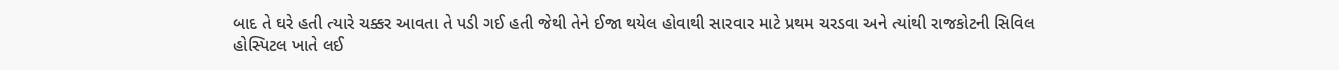બાદ તે ઘરે હતી ત્યારે ચક્કર આવતા તે પડી ગઈ હતી જેથી તેને ઈજા થયેલ હોવાથી સારવાર માટે પ્રથમ ચરડવા અને ત્યાંથી રાજકોટની સિવિલ હોસ્પિટલ ખાતે લઈ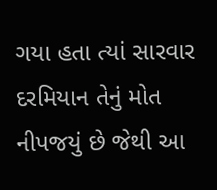ગયા હતા ત્યાં સારવાર દરમિયાન તેનું મોત નીપજયું છે જેથી આ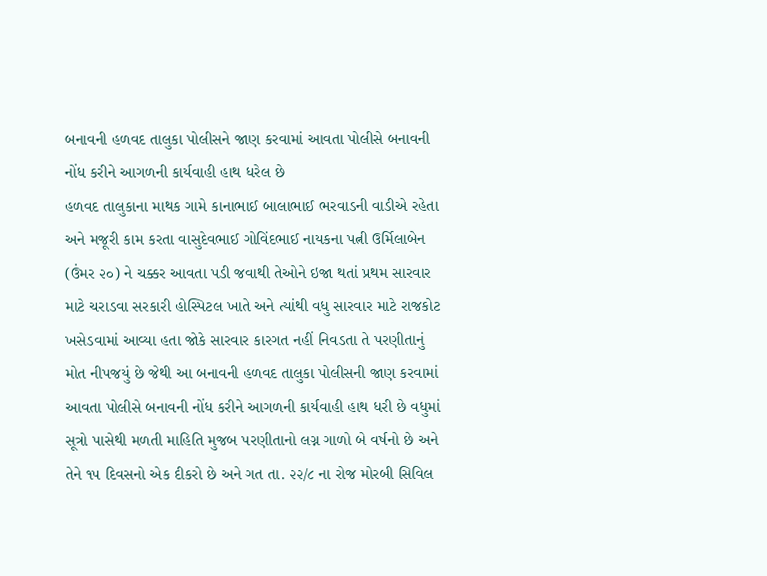બનાવની હળવદ તાલુકા પોલીસને જાણ કરવામાં આવતા પોલીસે બનાવની નોંધ કરીને આગળની કાર્યવાહી હાથ ધરેલ છે
હળવદ તાલુકાના માથક ગામે કાનાભાઈ બાલાભાઈ ભરવાડની વાડીએ રહેતા અને મજૂરી કામ કરતા વાસુદેવભાઈ ગોવિંદભાઈ નાયકના પત્ની ઉર્મિલાબેન (ઉંમર ૨૦) ને ચક્કર આવતા પડી જવાથી તેઓને ઇજા થતાં પ્રથમ સારવાર માટે ચરાડવા સરકારી હોસ્પિટલ ખાતે અને ત્યાંથી વધુ સારવાર માટે રાજકોટ ખસેડવામાં આવ્યા હતા જોકે સારવાર કારગત નહીં નિવડતા તે પરણીતાનું મોત નીપજયું છે જેથી આ બનાવની હળવદ તાલુકા પોલીસની જાણ કરવામાં આવતા પોલીસે બનાવની નોંધ કરીને આગળની કાર્યવાહી હાથ ધરી છે વધુમાં સૂત્રો પાસેથી મળતી માહિતિ મુજબ પરણીતાનો લગ્ન ગાળો બે વર્ષનો છે અને તેને ૧૫ દિવસનો એક દીકરો છે અને ગત તા. ૨૨/૮ ના રોજ મોરબી સિવિલ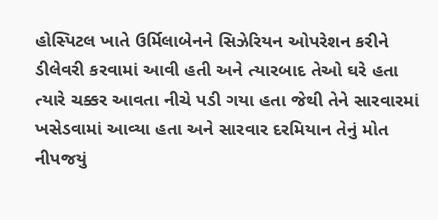હોસ્પિટલ ખાતે ઉર્મિલાબેનને સિઝેરિયન ઓપરેશન કરીને ડીલેવરી કરવામાં આવી હતી અને ત્યારબાદ તેઓ ઘરે હતા ત્યારે ચક્કર આવતા નીચે પડી ગયા હતા જેથી તેને સારવારમાં ખસેડવામાં આવ્યા હતા અને સારવાર દરમિયાન તેનું મોત નીપજયું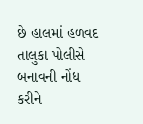છે હાલમાં હળવદ તાલુકા પોલીસે બનાવની નોંધ કરીને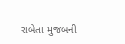રાબેતા મુજબની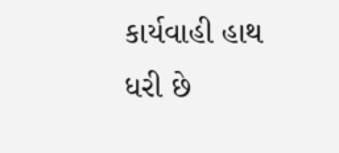કાર્યવાહી હાથ ધરી છે